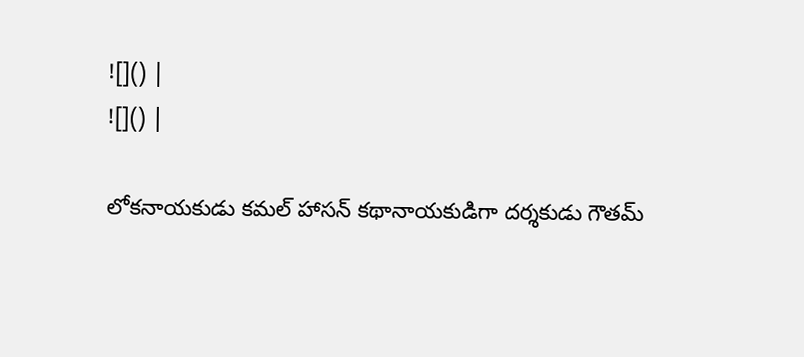![]() |
![]() |

లోకనాయకుడు కమల్ హాసన్ కథానాయకుడిగా దర్శకుడు గౌతమ్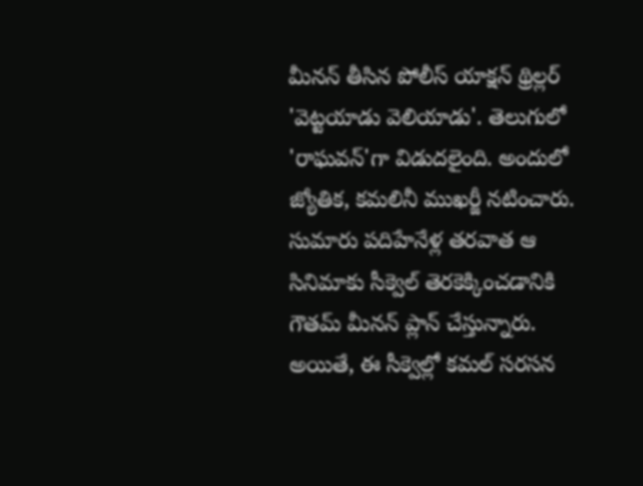మీనన్ తీసిన పోలీస్ యాక్షన్ థ్రిల్లర్ 'వెట్టయాడు వెలియాడు'. తెలుగులో 'రాఘవన్'గా విడుదలైంది. అందులో జ్యోతిక, కమలినీ ముఖర్జీ నటించారు. సుమారు పదిహేనేళ్ల తరవాత ఆ సినిమాకు సీక్వెల్ తెరకెక్కించడానికి గౌతమ్ మీనన్ ప్లాన్ చేస్తున్నారు. అయితే, ఈ సీక్వెల్లో కమల్ సరసన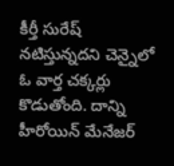కీర్తీ సురేష్ నటిస్తున్నదని చెన్నైలో ఓ వార్త చక్కర్లు కొడుతోంది. దాన్ని హీరోయిన్ మేనేజర్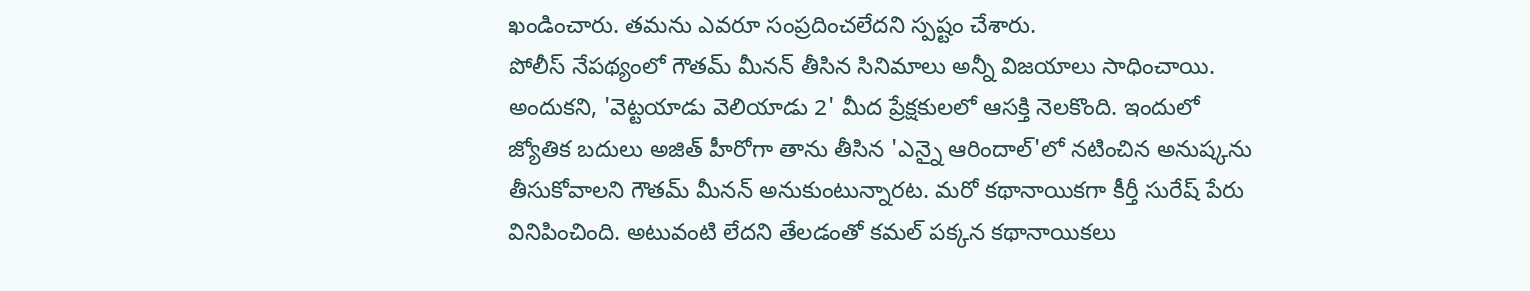ఖండించారు. తమను ఎవరూ సంప్రదించలేదని స్పష్టం చేశారు.
పోలీస్ నేపథ్యంలో గౌతమ్ మీనన్ తీసిన సినిమాలు అన్నీ విజయాలు సాధించాయి. అందుకని, 'వెట్టయాడు వెలియాడు 2' మీద ప్రేక్షకులలో ఆసక్తి నెలకొంది. ఇందులో జ్యోతిక బదులు అజిత్ హీరోగా తాను తీసిన 'ఎన్నై ఆరిందాల్'లో నటించిన అనుష్కను తీసుకోవాలని గౌతమ్ మీనన్ అనుకుంటున్నారట. మరో కథానాయికగా కీర్తీ సురేష్ పేరు వినిపించింది. అటువంటి లేదని తేలడంతో కమల్ పక్కన కథానాయికలు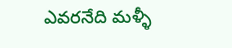ఎవరనేది మళ్ళీ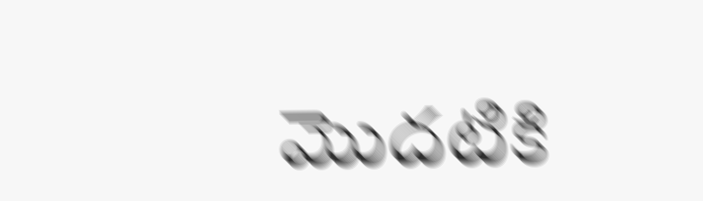మొదటికి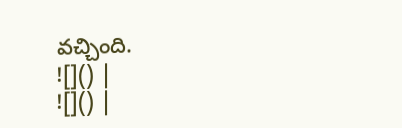వచ్చింది.
![]() |
![]() |